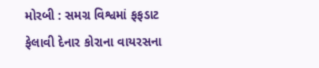મોરબી : સમગ્ર વિશ્વમાં ફફડાટ ફેલાવી દેનાર કોરાના વાયરસના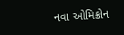નવા ઓમિક્રોન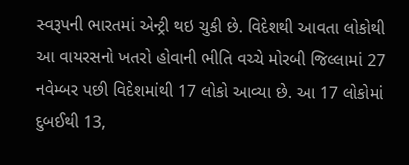સ્વરૂપની ભારતમાં એન્ટ્રી થઇ ચુકી છે. વિદેશથી આવતા લોકોથી આ વાયરસનો ખતરો હોવાની ભીતિ વચ્ચે મોરબી જિલ્લામાં 27 નવેમ્બર પછી વિદેશમાંથી 17 લોકો આવ્યા છે. આ 17 લોકોમાં દુબઈથી 13,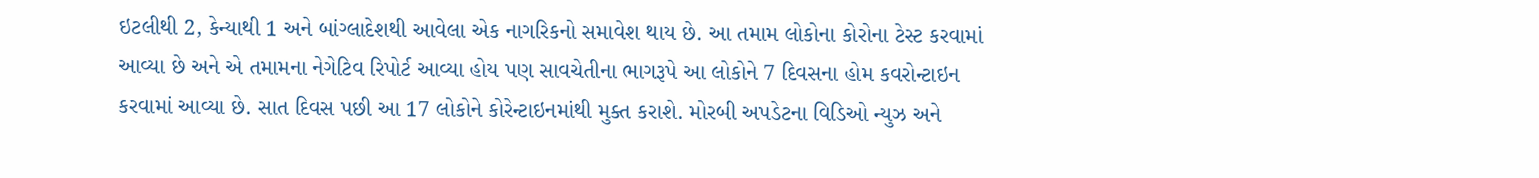ઇટલીથી 2, કેન્યાથી 1 અને બાંગ્લાદેશથી આવેલા એક નાગરિકનો સમાવેશ થાય છે. આ તમામ લોકોના કોરોના ટેસ્ટ કરવામાં આવ્યા છે અને એ તમામના નેગેટિવ રિપોર્ટ આવ્યા હોય પણ સાવચેતીના ભાગરૂપે આ લોકોને 7 દિવસના હોમ કવરોન્ટાઇન કરવામાં આવ્યા છે. સાત દિવસ પછી આ 17 લોકોને કોરેન્ટાઇનમાંથી મુક્ત કરાશે. મોરબી અપડેટના વિડિઓ ન્યુઝ અને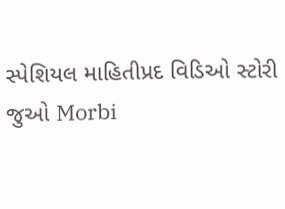સ્પેશિયલ માહિતીપ્રદ વિડિઓ સ્ટોરી જુઓ Morbi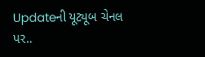Updateની યૂટ્યૂબ ચેનલ પર..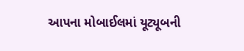આપના મોબાઈલમાં યૂટ્યૂબની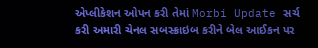એપ્લીકેશન ઓપન કરી તેમાં Morbi Update સર્ચ કરી અમારી ચેનલ સબસ્ક્રાઇબ કરીને બેલ આઈકન પર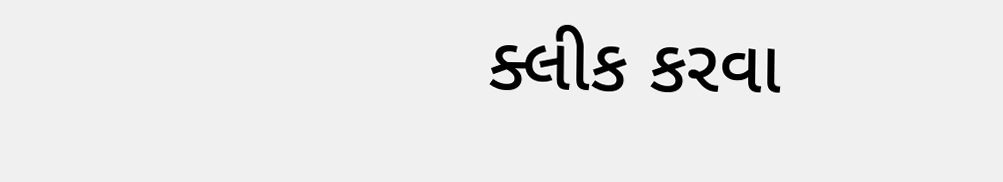ક્લીક કરવા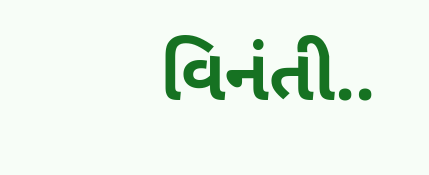વિનંતી..